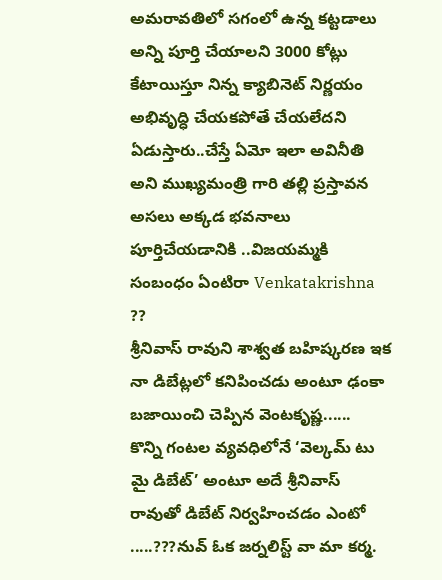అమరావతిలో సగంలో ఉన్న కట్టడాలు అన్ని పూర్తి చేయాలని 3000 కోట్లు కేటాయిస్తూ నిన్న క్యాబినెట్ నిర్ణయం
అభివృద్ధి చేయకపోతే చేయలేదని ఏడుస్తారు..చేస్తే ఏమో ఇలా అవినీతి అని ముఖ్యమంత్రి గారి తల్లి ప్రస్తావన
అసలు అక్కడ భవనాలు పూర్తిచేయడానికి ..విజయమ్మకి సంబంధం ఏంటిరా Venkatakrishna ??
శ్రీనివాస్ రావుని శాశ్వత బహిష్కరణ ఇక నా డిబేట్లలో కనిపించడు అంటూ ఢంకా బజాయించి చెప్పిన వెంటకృష్ణ......
కొన్ని గంటల వ్యవధిలోనే ‘వెల్కమ్ టు మై డిబేట్’ అంటూ అదే శ్రీనివాస్ రావుతో డిబేట్ నిర్వహించడం ఎంటో .....???నువ్ ఓక జర్నలిస్ట్ వా మా కర్మ.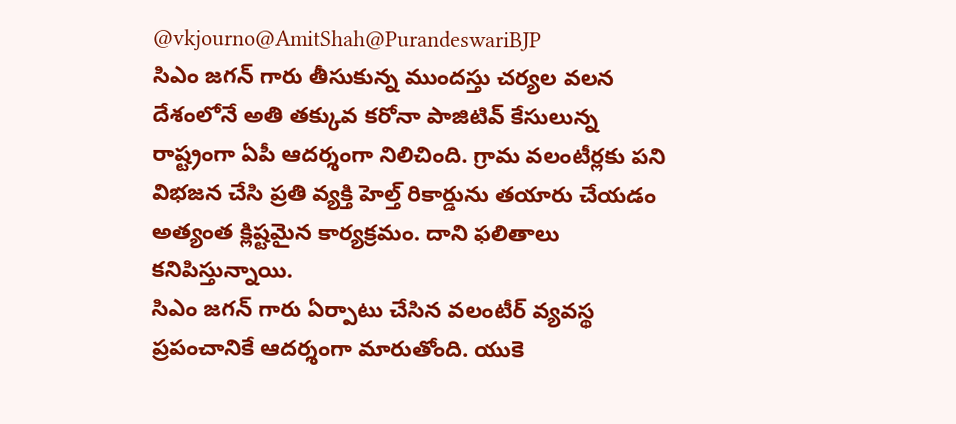@vkjourno@AmitShah@PurandeswariBJP
సిఎం జగన్ గారు తీసుకున్న ముందస్తు చర్యల వలన దేశంలోనే అతి తక్కువ కరోనా పాజిటివ్ కేసులున్న రాష్ట్రంగా ఏపీ ఆదర్శంగా నిలిచింది. గ్రామ వలంటీర్లకు పని విభజన చేసి ప్రతి వ్యక్తి హెల్త్ రికార్డును తయారు చేయడం అత్యంత క్లిష్టమైన కార్యక్రమం. దాని ఫలితాలు కనిపిస్తున్నాయి.
సిఎం జగన్ గారు ఏర్పాటు చేసిన వలంటీర్ వ్యవస్థ ప్రపంచానికే ఆదర్శంగా మారుతోంది. యుకె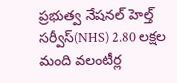ప్రభుత్వ నేషనల్ హెల్త్ సర్వీస్(NHS) 2.80 లక్షల మంది వలంటీర్ల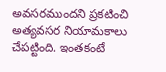అవసరముందని ప్రకటించి అత్యవసర నియామకాలు చేపట్టింది. ఇంతకంటే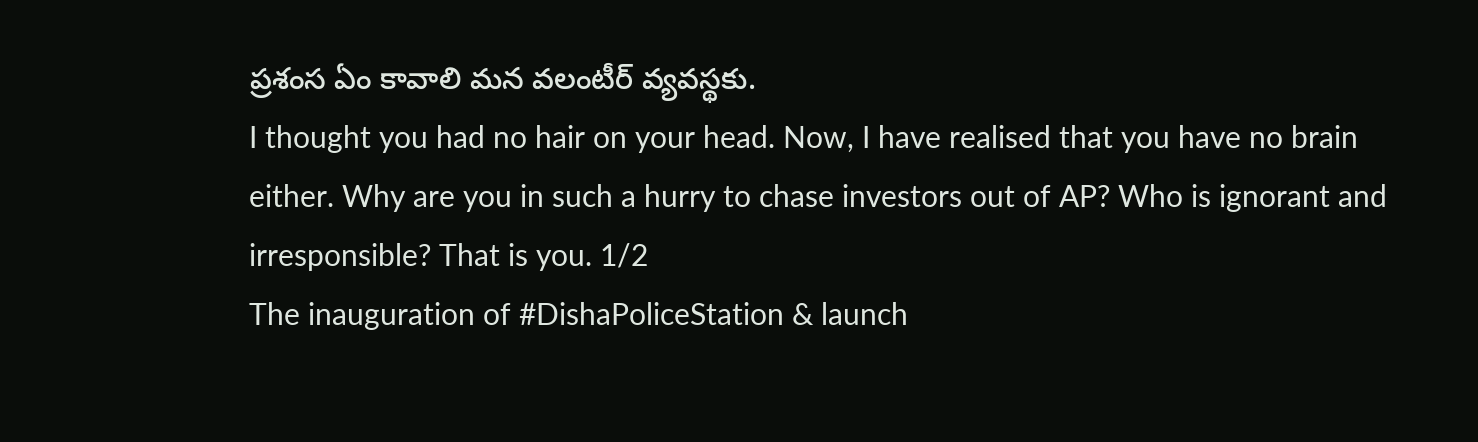ప్రశంస ఏం కావాలి మన వలంటీర్ వ్యవస్థకు.
I thought you had no hair on your head. Now, I have realised that you have no brain either. Why are you in such a hurry to chase investors out of AP? Who is ignorant and irresponsible? That is you. 1/2
The inauguration of #DishaPoliceStation & launch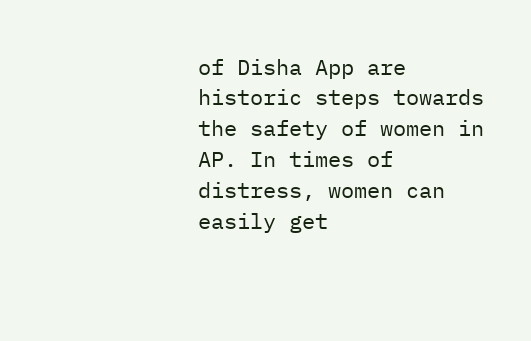of Disha App are historic steps towards the safety of women in AP. In times of distress, women can easily get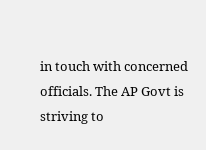in touch with concerned officials. The AP Govt is striving to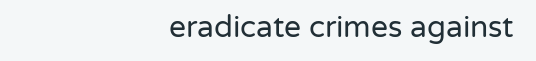eradicate crimes against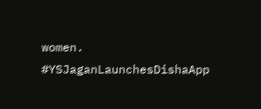women.
#YSJaganLaunchesDishaApp